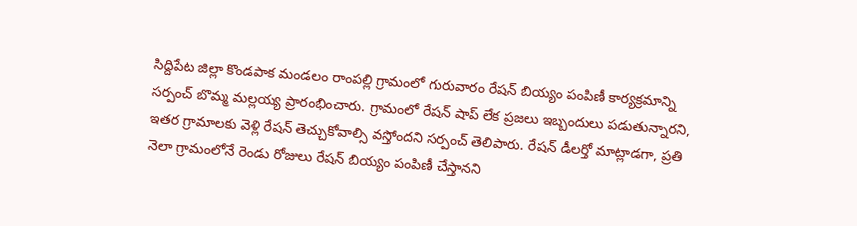సిద్దిపేట జిల్లా కొండపాక మండలం రాంపల్లి గ్రామంలో గురువారం రేషన్ బియ్యం పంపిణీ కార్యక్రమాన్ని సర్పంచ్ బొమ్మ మల్లయ్య ప్రారంభించారు. గ్రామంలో రేషన్ షాప్ లేక ప్రజలు ఇబ్బందులు పడుతున్నారని, ఇతర గ్రామాలకు వెళ్లి రేషన్ తెచ్చుకోవాల్సి వస్తోందని సర్పంచ్ తెలిపారు. రేషన్ డీలర్తో మాట్లాడగా, ప్రతి నెలా గ్రామంలోనే రెండు రోజులు రేషన్ బియ్యం పంపిణీ చేస్తానని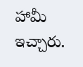హామీ ఇచ్చారు.